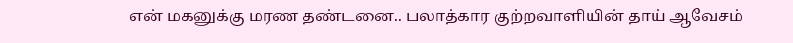என் மகனுக்கு மரண தண்டனை.. பலாத்கார குற்றவாளியின் தாய் ஆவேசம்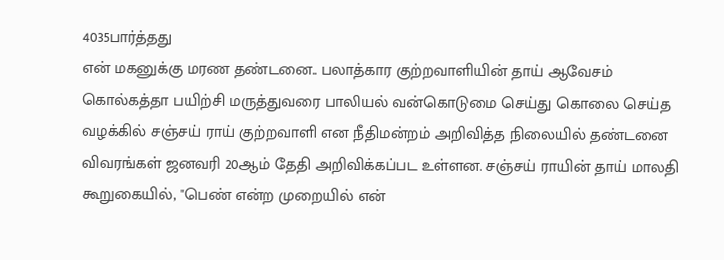4035பார்த்தது
என் மகனுக்கு மரண தண்டனை.. பலாத்கார குற்றவாளியின் தாய் ஆவேசம்
கொல்கத்தா பயிற்சி மருத்துவரை பாலியல் வன்கொடுமை செய்து கொலை செய்த வழக்கில் சஞ்சய் ராய் குற்றவாளி என நீதிமன்றம் அறிவித்த நிலையில் தண்டனை விவரங்கள் ஜனவரி 20ஆம் தேதி அறிவிக்கப்பட உள்ளன. சஞ்சய் ராயின் தாய் மாலதி கூறுகையில், "பெண் என்ற முறையில் என்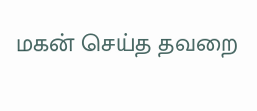மகன் செய்த தவறை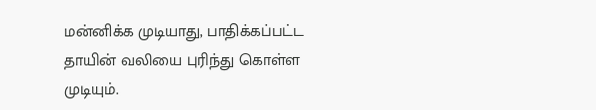மன்னிக்க முடியாது, பாதிக்கப்பட்ட தாயின் வலியை புரிந்து கொள்ள முடியும்.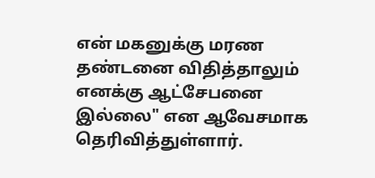என் மகனுக்கு மரண தண்டனை விதித்தாலும் எனக்கு ஆட்சேபனை இல்லை" என ஆவேசமாக தெரிவித்துள்ளார்.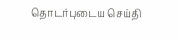தொடர்புடைய செய்தி